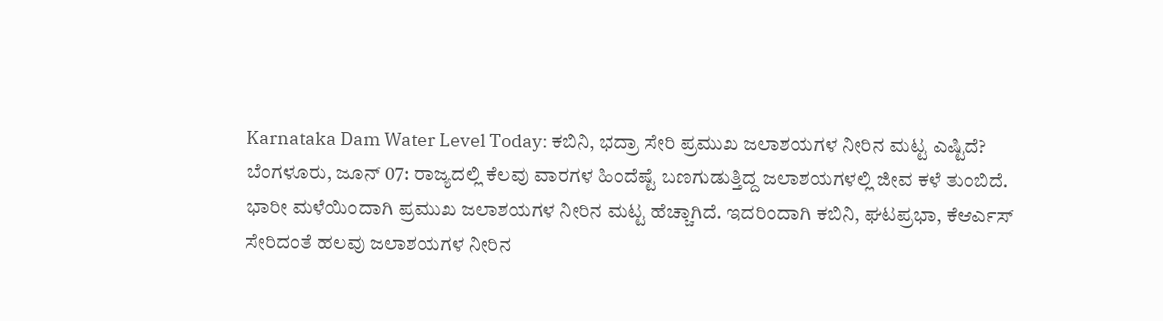Karnataka Dam Water Level Today: ಕಬಿನಿ, ಭದ್ರಾ ಸೇರಿ ಪ್ರಮುಖ ಜಲಾಶಯಗಳ ನೀರಿನ ಮಟ್ಟ ಎಷ್ಟಿದೆ?
ಬೆಂಗಳೂರು, ಜೂನ್ 07: ರಾಜ್ಯದಲ್ಲಿ ಕೆಲವು ವಾರಗಳ ಹಿಂದೆಷ್ಟೆ ಬಣಗುಡುತ್ತಿದ್ದ ಜಲಾಶಯಗಳಲ್ಲಿ ಜೀವ ಕಳೆ ತುಂಬಿದೆ. ಭಾರೀ ಮಳೆಯಿಂದಾಗಿ ಪ್ರಮುಖ ಜಲಾಶಯಗಳ ನೀರಿನ ಮಟ್ಟ ಹೆಚ್ಚಾಗಿದೆ. ಇದರಿಂದಾಗಿ ಕಬಿನಿ, ಘಟಪ್ರಭಾ, ಕೆಆರ್ಎಸ್ ಸೇರಿದಂತೆ ಹಲವು ಜಲಾಶಯಗಳ ನೀರಿನ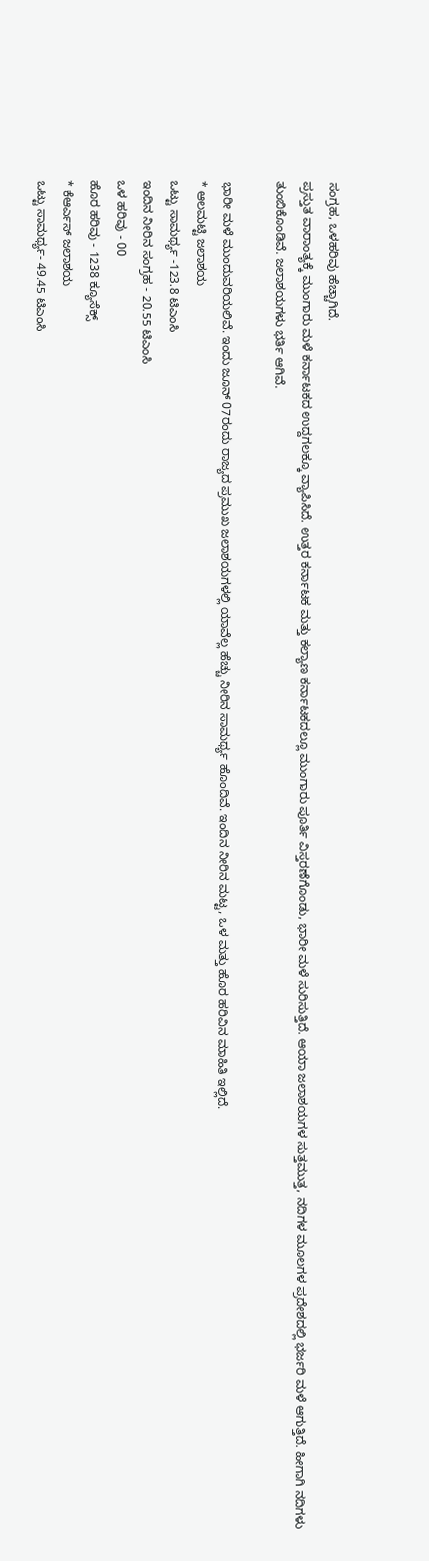ಸಂಗ್ರಹ, ಒಳಹರಿವು ಹೆಚ್ಚಾಗಿದೆ.
ಪ್ರಸ್ತುತ ವಾರಾಂತ್ಯಕ್ಕೆ ಮುಂಗಾರು ಮಳೆ ಕರ್ನಾಟಕದ ಉದ್ದಗಲಕ್ಕೂ ವ್ಯಾಪಿಸಿದೆ. ಉತ್ತರ ಕರ್ನಾಟಕ ಮತ್ತು ಕಲ್ಯಾಣ ಕರ್ನಾಟಕದಲ್ಲೂ ಮುಂಗಾರು ಪೂರ್ತಿ ವಿಸ್ತರಣೆಗೊಂಡು, ಭಾರೀ ಮಳೆ ಸುರಿಸುತ್ತಿದೆ. ಆಯಾ ಜಲಾಶಯಗಳ ಸುತ್ತಮುತ್ತ, ನದಿಗಳ ಮೂಲಗಳ ಪ್ರದೇಶದಲ್ಲಿ ಭರ್ಜರಿ ಮಳೆ ಆಗುತ್ತಿದೆ. ಹೀಗಾಗಿ ನದಿಗಳು ತುಂಬಿಕೊಂಡಿವೆ. ಜಲಾಶಯಗಳು ಭರ್ತಿ ಆಗಿವೆ.

ಭಾರೀ ಮಳೆ ಮುಂದುವರಿಯಲಿವೆ. ಇಂದು ಜೂನ್ 07ರಂದು ರಾಜ್ಯದ ಪ್ರಮುಖ ಜಲಾಶಯಗಳಲ್ಲಿ ಯಾವೆಲ್ಲ ಹೆಚ್ಚು ನೀರಿನ ಸಾಮರ್ಥ್ಯ ಹೊಂದಿವೆ. ಇಂದಿನ ನೀರಿನ ಮಟ್ಟ, ಒಳ ಮತ್ತು ಹೊರ ಹರಿವಿನ ಮಾಹಿತಿ ಇಲ್ಲಿದೆ.
* ಆಲಮಟ್ಟಿ ಜಲಾಶಯ
ಒಟ್ಟು ಸಾಮರ್ಥ್ಯ -123.8 ಟಿಎಂಸಿ
ಇಂದಿನ ನೀರಿನ ಸಂಗ್ರಹ - 20.55 ಟಿಎಂಸಿ
ಒಳ ಹರಿವು - 00
ಹೊರ ಹರಿವು - 1238 ಕ್ಯೂಸೆಕ್ಸ್
* ಕೆಆರ್ಎಸ್ ಜಲಾಶಯ
ಒಟ್ಟು ಸಾಮರ್ಥ್ಯ- 49.45 ಟಿಎಂಸಿ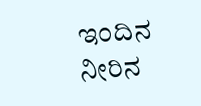ಇಂದಿನ ನೀರಿನ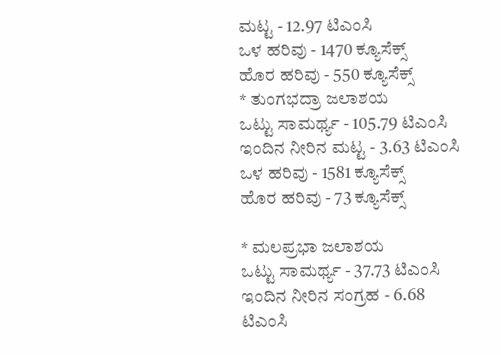ಮಟ್ಟ - 12.97 ಟಿಎಂಸಿ
ಒಳ ಹರಿವು - 1470 ಕ್ಯೂಸೆಕ್ಸ್
ಹೊರ ಹರಿವು - 550 ಕ್ಯೂಸೆಕ್ಸ್
* ತುಂಗಭದ್ರಾ ಜಲಾಶಯ
ಒಟ್ಟು ಸಾಮರ್ಥ್ಯ - 105.79 ಟಿಎಂಸಿ
ಇಂದಿನ ನೀರಿನ ಮಟ್ಟ - 3.63 ಟಿಎಂಸಿ
ಒಳ ಹರಿವು - 1581 ಕ್ಯೂಸೆಕ್ಸ್
ಹೊರ ಹರಿವು - 73 ಕ್ಯೂಸೆಕ್ಸ್

* ಮಲಪ್ರಭಾ ಜಲಾಶಯ
ಒಟ್ಟು ಸಾಮರ್ಥ್ಯ - 37.73 ಟಿಎಂಸಿ
ಇಂದಿನ ನೀರಿನ ಸಂಗ್ರಹ - 6.68 ಟಿಎಂಸಿ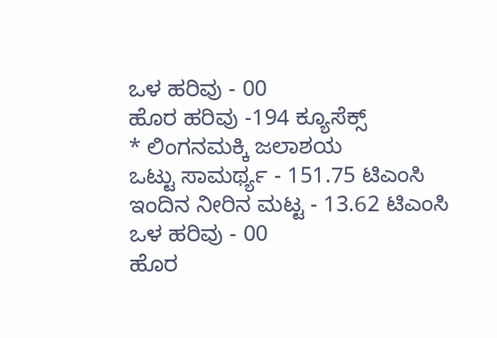ಒಳ ಹರಿವು - 00
ಹೊರ ಹರಿವು -194 ಕ್ಯೂಸೆಕ್ಸ್
* ಲಿಂಗನಮಕ್ಕಿ ಜಲಾಶಯ
ಒಟ್ಟು ಸಾಮರ್ಥ್ಯ - 151.75 ಟಿಎಂಸಿ
ಇಂದಿನ ನೀರಿನ ಮಟ್ಟ - 13.62 ಟಿಎಂಸಿ
ಒಳ ಹರಿವು - 00
ಹೊರ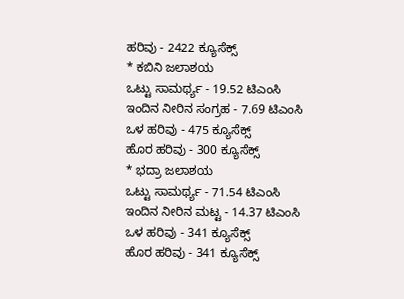ಹರಿವು - 2422 ಕ್ಯೂಸೆಕ್ಸ್
* ಕಬಿನಿ ಜಲಾಶಯ
ಒಟ್ಟು ಸಾಮರ್ಥ್ಯ - 19.52 ಟಿಎಂಸಿ
ಇಂದಿನ ನೀರಿನ ಸಂಗ್ರಹ - 7.69 ಟಿಎಂಸಿ
ಒಳ ಹರಿವು - 475 ಕ್ಯೂಸೆಕ್ಸ್
ಹೊರ ಹರಿವು - 300 ಕ್ಯೂಸೆಕ್ಸ್
* ಭದ್ರಾ ಜಲಾಶಯ
ಒಟ್ಟು ಸಾಮರ್ಥ್ಯ - 71.54 ಟಿಎಂಸಿ
ಇಂದಿನ ನೀರಿನ ಮಟ್ಟ - 14.37 ಟಿಎಂಸಿ
ಒಳ ಹರಿವು - 341 ಕ್ಯೂಸೆಕ್ಸ್
ಹೊರ ಹರಿವು - 341 ಕ್ಯೂಸೆಕ್ಸ್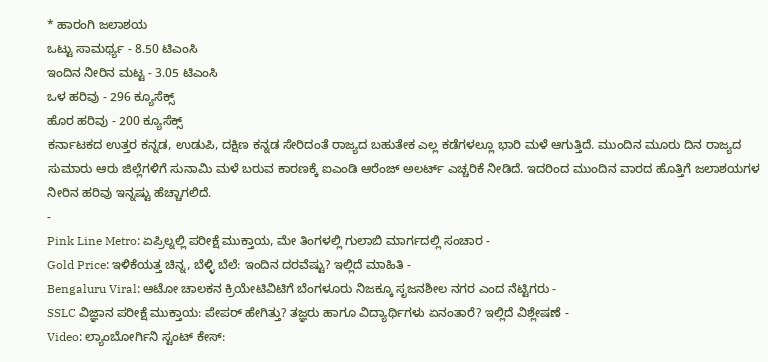* ಹಾರಂಗಿ ಜಲಾಶಯ
ಒಟ್ಟು ಸಾಮರ್ಥ್ಯ - 8.50 ಟಿಎಂಸಿ
ಇಂದಿನ ನೀರಿನ ಮಟ್ಟ - 3.05 ಟಿಎಂಸಿ
ಒಳ ಹರಿವು - 296 ಕ್ಯೂಸೆಕ್ಸ್
ಹೊರ ಹರಿವು - 200 ಕ್ಯೂಸೆಕ್ಸ್
ಕರ್ನಾಟಕದ ಉತ್ತರ ಕನ್ನಡ, ಉಡುಪಿ, ದಕ್ಷಿಣ ಕನ್ನಡ ಸೇರಿದಂತೆ ರಾಜ್ಯದ ಬಹುತೇಕ ಎಲ್ಲ ಕಡೆಗಳಲ್ಲೂ ಭಾರಿ ಮಳೆ ಆಗುತ್ತಿದೆ. ಮುಂದಿನ ಮೂರು ದಿನ ರಾಜ್ಯದ ಸುಮಾರು ಆರು ಜಿಲ್ಲೆಗಳಿಗೆ ಸುನಾಮಿ ಮಳೆ ಬರುವ ಕಾರಣಕ್ಕೆ ಐಎಂಡಿ ಆರೆಂಜ್ ಅಲರ್ಟ್ ಎಚ್ಚರಿಕೆ ನೀಡಿದೆ. ಇದರಿಂದ ಮುಂದಿನ ವಾರದ ಹೊತ್ತಿಗೆ ಜಲಾಶಯಗಳ ನೀರಿನ ಹರಿವು ಇನ್ನಷ್ಟು ಹೆಚ್ಚಾಗಲಿದೆ.
-
Pink Line Metro: ಏಪ್ರಿಲ್ನಲ್ಲಿ ಪರೀಕ್ಷೆ ಮುಕ್ತಾಯ, ಮೇ ತಿಂಗಳಲ್ಲಿ ಗುಲಾಬಿ ಮಾರ್ಗದಲ್ಲಿ ಸಂಚಾರ -
Gold Price: ಇಳಿಕೆಯತ್ತ ಚಿನ್ನ, ಬೆಳ್ಳಿ ಬೆಲೆ: ಇಂದಿನ ದರವೆಷ್ಟು? ಇಲ್ಲಿದೆ ಮಾಹಿತಿ -
Bengaluru Viral: ಆಟೋ ಚಾಲಕನ ಕ್ರಿಯೇಟಿವಿಟಿಗೆ ಬೆಂಗಳೂರು ನಿಜಕ್ಕೂ ಸೃಜನಶೀಲ ನಗರ ಎಂದ ನೆಟ್ಟಿಗರು -
SSLC ವಿಜ್ಞಾನ ಪರೀಕ್ಷೆ ಮುಕ್ತಾಯ: ಪೇಪರ್ ಹೇಗಿತ್ತು? ತಜ್ಞರು ಹಾಗೂ ವಿದ್ಯಾರ್ಥಿಗಳು ಏನಂತಾರೆ? ಇಲ್ಲಿದೆ ವಿಶ್ಲೇಷಣೆ -
Video: ಲ್ಯಾಂಬೋರ್ಗಿನಿ ಸ್ಟಂಟ್ ಕೇಸ್: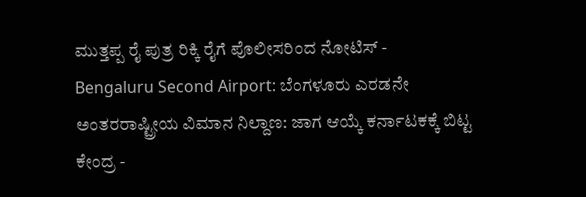ಮುತ್ತಪ್ಪ ರೈ ಪುತ್ರ ರಿಕ್ಕಿ ರೈಗೆ ಪೊಲೀಸರಿಂದ ನೋಟಿಸ್ -
Bengaluru Second Airport: ಬೆಂಗಳೂರು ಎರಡನೇ ಅಂತರರಾಷ್ಟ್ರೀಯ ವಿಮಾನ ನಿಲ್ದಾಣ: ಜಾಗ ಆಯ್ಕೆ ಕರ್ನಾಟಕಕ್ಕೆ ಬಿಟ್ಟ ಕೇಂದ್ರ -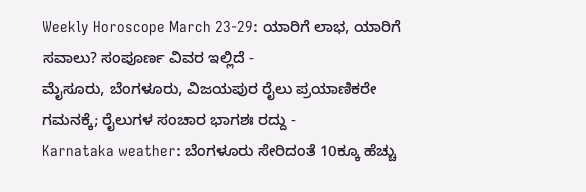Weekly Horoscope March 23-29: ಯಾರಿಗೆ ಲಾಭ, ಯಾರಿಗೆ ಸವಾಲು? ಸಂಪೂರ್ಣ ವಿವರ ಇಲ್ಲಿದೆ -
ಮೈಸೂರು, ಬೆಂಗಳೂರು, ವಿಜಯಪುರ ರೈಲು ಪ್ರಯಾಣಿಕರೇ ಗಮನಕ್ಕೆ; ರೈಲುಗಳ ಸಂಚಾರ ಭಾಗಶಃ ರದ್ದು -
Karnataka weather: ಬೆಂಗಳೂರು ಸೇರಿದಂತೆ 10ಕ್ಕೂ ಹೆಚ್ಚು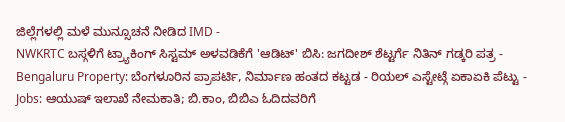ಜಿಲ್ಲೆಗಳಲ್ಲಿ ಮಳೆ ಮುನ್ಸೂಚನೆ ನೀಡಿದ IMD -
NWKRTC ಬಸ್ಗಳಿಗೆ ಟ್ರ್ಯಾಕಿಂಗ್ ಸಿಸ್ಟಮ್ ಅಳವಡಿಕೆಗೆ 'ಆಡಿಟ್' ಬಿಸಿ: ಜಗದೀಶ್ ಶೆಟ್ಟರ್ಗೆ ನಿತಿನ್ ಗಡ್ಕರಿ ಪತ್ರ -
Bengaluru Property: ಬೆಂಗಳೂರಿನ ಪ್ರಾಪರ್ಟಿ, ನಿರ್ಮಾಣ ಹಂತದ ಕಟ್ಟಡ - ರಿಯಲ್ ಎಸ್ಟೇಟ್ಗೆ ಏಕಾಏಕಿ ಪೆಟ್ಟು -
Jobs: ಆಯುಷ್ ಇಲಾಖೆ ನೇಮಕಾತಿ; ಬಿ.ಕಾಂ, ಬಿಬಿಎ ಓದಿದವರಿಗೆ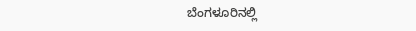ಬೆಂಗಳೂರಿನಲ್ಲಿ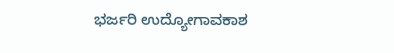ಭರ್ಜರಿ ಉದ್ಯೋಗಾವಕಾಶ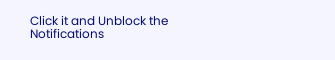Click it and Unblock the Notifications